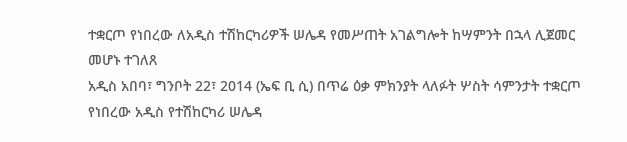ተቋርጦ የነበረው ለአዲስ ተሽከርካሪዎች ሠሌዳ የመሥጠት አገልግሎት ከሣምንት በኋላ ሊጀመር መሆኑ ተገለጸ
አዲስ አበባ፣ ግንቦት 22፣ 2014 (ኤፍ ቢ ሲ) በጥሬ ዕቃ ምክንያት ላለፉት ሦስት ሳምንታት ተቋርጦ የነበረው አዲስ የተሽከርካሪ ሠሌዳ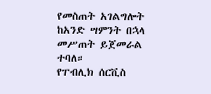የመስጠት አገልግሎት ከአንድ ሣምንት በኋላ መሥጠት ይጀመራል ተባለ።
የፐብሊክ ሰርቪስ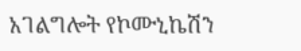አገልግሎት የኮሙኒኬሽን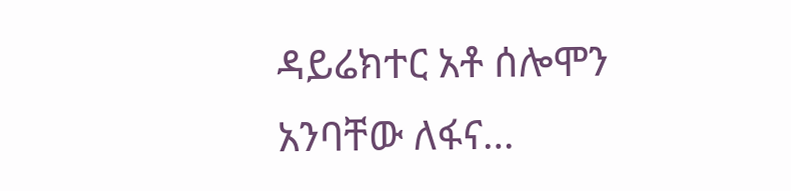ዳይሬክተር አቶ ሰሎሞን አንባቸው ለፋና…